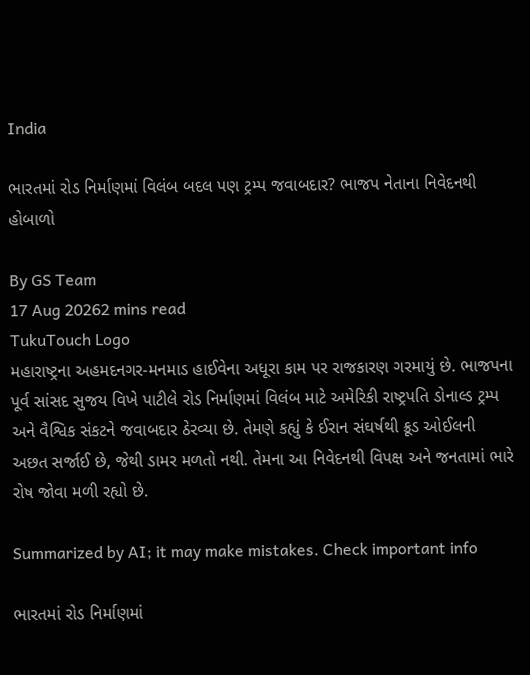India

ભારતમાં રોડ નિર્માણમાં વિલંબ બદલ પણ ટ્રમ્પ જવાબદાર? ભાજપ નેતાના નિવેદનથી હોબાળો

By GS Team
17 Aug 20262 mins read
TukuTouch Logo
મહારાષ્ટ્રના અહમદનગર-મનમાડ હાઈવેના અધૂરા કામ પર રાજકારણ ગરમાયું છે. ભાજપના પૂર્વ સાંસદ સુજય વિખે પાટીલે રોડ નિર્માણમાં વિલંબ માટે અમેરિકી રાષ્ટ્રપતિ ડોનાલ્ડ ટ્રમ્પ અને વૈશ્વિક સંકટને જવાબદાર ઠેરવ્યા છે. તેમણે કહ્યું કે ઈરાન સંઘર્ષથી ક્રૂડ ઓઈલની અછત સર્જાઈ છે, જેથી ડામર મળતો નથી. તેમના આ નિવેદનથી વિપક્ષ અને જનતામાં ભારે રોષ જોવા મળી રહ્યો છે.

Summarized by AI; it may make mistakes. Check important info

ભારતમાં રોડ નિર્માણમાં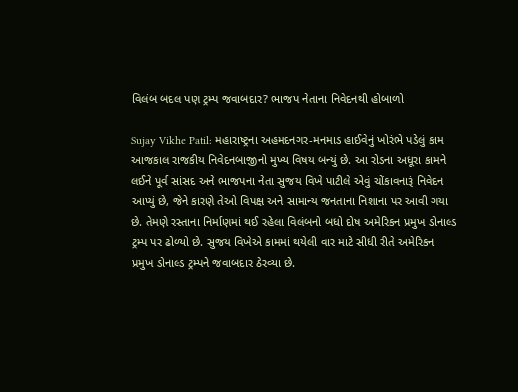વિલંબ બદલ પણ ટ્રમ્પ જવાબદાર? ભાજપ નેતાના નિવેદનથી હોબાળો

Sujay Vikhe Patil: મહારાષ્ટ્રના અહમદનગર-મનમાડ હાઈવેનું ખોરંભે પડેલું કામ આજકાલ રાજકીય નિવેદનબાજીનો મુખ્ય વિષય બન્યું છે. આ રોડના અધૂરા કામને લઈને પૂર્વ સાંસદ અને ભાજપના નેતા સુજય વિખે પાટીલે એવું ચોંકાવનારૂં નિવેદન આપ્યું છે, જેને કારણે તેઓ વિપક્ષ અને સામાન્ય જનતાના નિશાના પર આવી ગયા છે. તેમણે રસ્તાના નિર્માણમાં થઈ રહેલા વિલંબનો બધો દોષ અમેરિકન પ્રમુખ ડોનાલ્ડ ટ્રમ્પ પર ઢોળ્યો છે. સુજય વિખેએ કામમાં થયેલી વાર માટે સીધી રીતે અમેરિકન પ્રમુખ ડોનાલ્ડ ટ્રમ્પને જવાબદાર ઠેરવ્યા છે.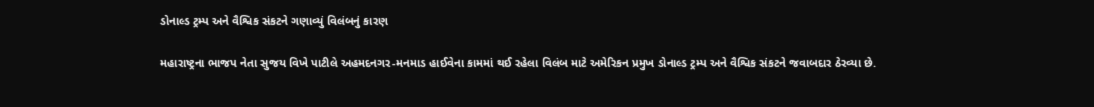ડોનાલ્ડ ટ્રમ્પ અને વૈશ્વિક સંકટને ગણાવ્યું વિલંબનું કારણ

મહારાષ્ટ્રના ભાજપ નેતા સુજય વિખે પાટીલે અહમદનગર-મનમાડ હાઈવેના કામમાં થઈ રહેલા વિલંબ માટે અમેરિકન પ્રમુખ ડોનાલ્ડ ટ્રમ્પ અને વૈશ્વિક સંકટને જવાબદાર ઠેરવ્યા છે.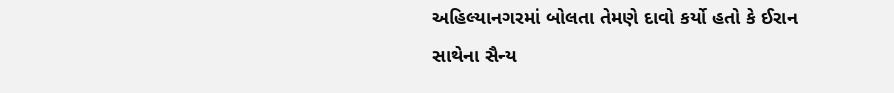અહિલ્યાનગરમાં બોલતા તેમણે દાવો કર્યો હતો કે ઈરાન સાથેના સૈન્ય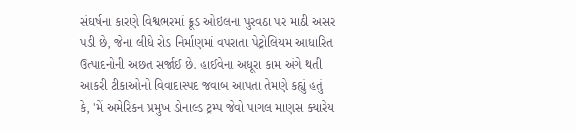સંઘર્ષના કારણે વિશ્વભરમાં ક્રૂડ ઓઇલના પુરવઠા પર માઠી અસર પડી છે, જેના લીધે રોડ નિર્માણમાં વપરાતા પેટ્રોલિયમ આધારિત ઉત્પાદનોની અછત સર્જાઈ છે. હાઈવેના અધૂરા કામ અંગે થતી આકરી ટીકાઓનો વિવાદાસ્પદ જવાબ આપતા તેમણે કહ્યું હતું કે, 'મેં અમેરિકન પ્રમુખ ડોનાલ્ડ ટ્રમ્પ જેવો પાગલ માણસ ક્યારેય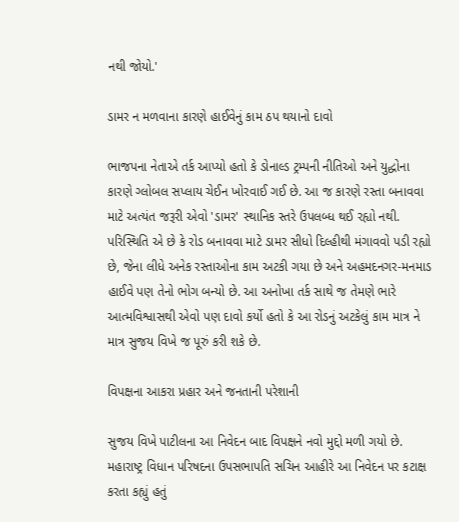નથી જોયો.'

ડામર ન મળવાના કારણે હાઈવેનું કામ ઠપ થયાનો દાવો

ભાજપના નેતાએ તર્ક આપ્યો હતો કે ડોનાલ્ડ ટ્રમ્પની નીતિઓ અને યુદ્ધોના કારણે ગ્લોબલ સપ્લાય ચેઈન ખોરવાઈ ગઈ છે. આ જ કારણે રસ્તા બનાવવા માટે અત્યંત જરૂરી એવો 'ડામર' સ્થાનિક સ્તરે ઉપલબ્ધ થઈ રહ્યો નથી. પરિસ્થિતિ એ છે કે રોડ બનાવવા માટે ડામર સીધો દિલ્હીથી મંગાવવો પડી રહ્યો છે, જેના લીધે અનેક રસ્તાઓના કામ અટકી ગયા છે અને અહમદનગર-મનમાડ હાઈવે પણ તેનો ભોગ બન્યો છે. આ અનોખા તર્ક સાથે જ તેમણે ભારે આત્મવિશ્વાસથી એવો પણ દાવો કર્યો હતો કે આ રોડનું અટકેલું કામ માત્ર ને માત્ર સુજય વિખે જ પૂરું કરી શકે છે.

વિપક્ષના આકરા પ્રહાર અને જનતાની પરેશાની

સુજય વિખે પાટીલના આ નિવેદન બાદ વિપક્ષને નવો મુદ્દો મળી ગયો છે. મહારાષ્ટ્ર વિધાન પરિષદના ઉપસભાપતિ સચિન આહીરે આ નિવેદન પર કટાક્ષ કરતા કહ્યું હતું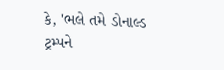કે, 'ભલે તમે ડોનાલ્ડ ટ્રમ્પને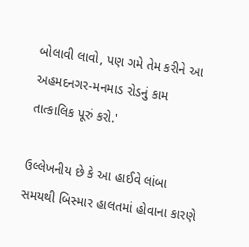બોલાવી લાવો, પણ ગમે તેમ કરીને આ અહમદનગર-મનમાડ રોડનું કામ તાત્કાલિક પૂરું કરો.'

ઉલ્લેખનીય છે કે આ હાઈવે લાંબા સમયથી બિસ્માર હાલતમાં હોવાના કારણે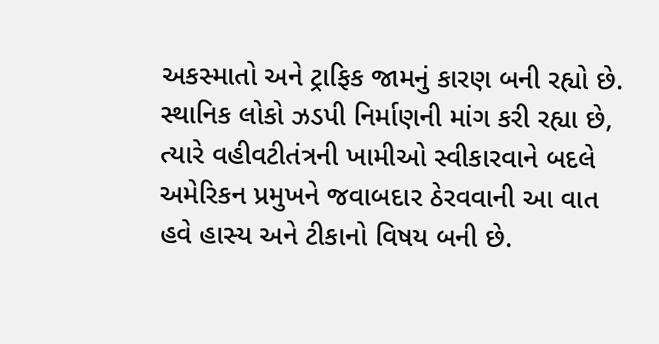અકસ્માતો અને ટ્રાફિક જામનું કારણ બની રહ્યો છે. સ્થાનિક લોકો ઝડપી નિર્માણની માંગ કરી રહ્યા છે, ત્યારે વહીવટીતંત્રની ખામીઓ સ્વીકારવાને બદલે અમેરિકન પ્રમુખને જવાબદાર ઠેરવવાની આ વાત હવે હાસ્ય અને ટીકાનો વિષય બની છે.